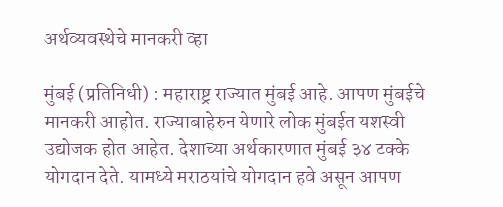अर्थव्यवस्थेचे मानकरी व्हा

मुंबई (प्रतिनिधी) : महाराष्ट्र राज्यात मुंबई आहे. आपण मुंबईचे मानकरी आहोत. राज्याबाहेरुन येणारे लोक मुंबईत यशस्वी उद्योजक होत आहेत. देशाच्या अर्थकारणात मुंबई ३४ टक्के योगदान देते. यामध्ये मराठयांचे योगदान हवे असून आपण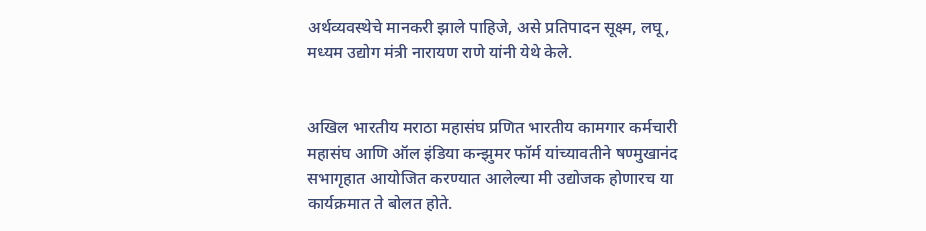अर्थव्यवस्थेचे मानकरी झाले पाहिजे, असे प्रतिपादन सूक्ष्म, लघू, मध्यम उद्योग मंत्री नारायण राणे यांनी येथे केले.


अखिल भारतीय मराठा महासंघ प्रणित भारतीय कामगार कर्मचारी महासंघ आणि ऑल इंडिया कन्झुमर फॉर्म यांच्यावतीने षण्मुखानंद सभागृहात आयोजित करण्यात आलेल्या मी उद्योजक होणारच या कार्यक्रमात ते बोलत होते.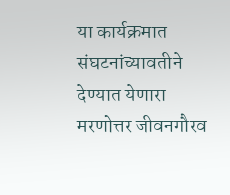या कार्यक्रमात संघटनांच्यावतीने देण्यात येणारा मरणोत्तर जीवनगौरव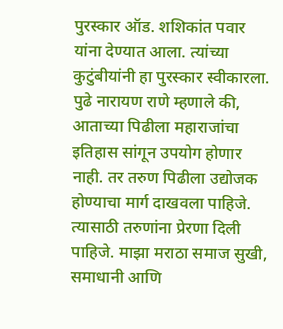पुरस्कार ऑड. शशिकांत पवार यांना देण्यात आला. त्यांच्या कुटुंबीयांनी हा पुरस्कार स्वीकारला. पुढे नारायण राणे म्हणाले की, आताच्या पिढीला महाराजांचा इतिहास सांगून उपयोग होणार नाही. तर तरुण पिढीला उद्योजक होण्याचा मार्ग दाखवला पाहिजे. त्यासाठी तरुणांना प्रेरणा दिली पाहिजे. माझा मराठा समाज सुखी, समाधानी आणि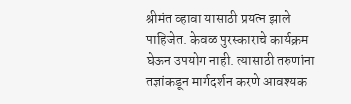श्रीमंत व्हावा यासाठी प्रयत्न झाले पाहिजेत. केवळ पुरस्काराचे कार्यक्रम घेऊन उपयोग नाही. त्यासाठी तरुणांना तज्ञांकडून मार्गदर्शन करणे आवश्यक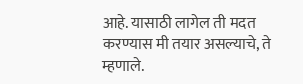आहे. यासाठी लागेल ती मदत करण्यास मी तयार असल्याचे, ते म्हणाले.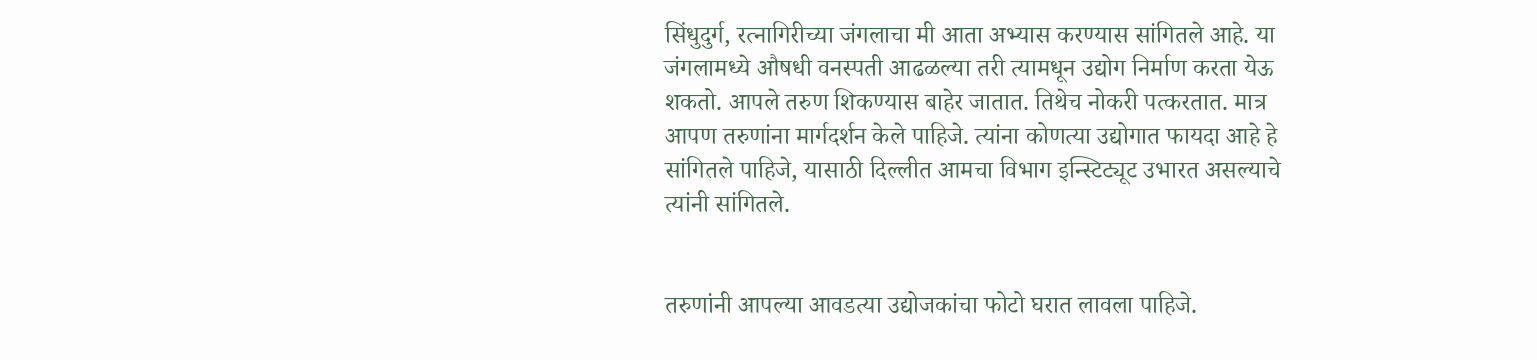सिंधुदुर्ग, रत्नागिरीच्या जंगलाचा मी आता अभ्यास करण्यास सांगितले आहे. या जंगलामध्ये औषधी वनस्पती आढळल्या तरी त्यामधून उद्योग निर्माण करता येऊ शकतो. आपले तरुण शिकण्यास बाहेर जातात. तिथेच नोकरी पत्करतात. मात्र आपण तरुणांना मार्गदर्शन केले पाहिजे. त्यांना कोणत्या उद्योगात फायदा आहे हे सांगितले पाहिजे, यासाठी दिल्लीत आमचा विभाग इन्स्टिट्यूट उभारत असल्याचे त्यांनी सांगितले.


तरुणांनी आपल्या आवडत्या उद्योजकांचा फोटो घरात लावला पाहिजे.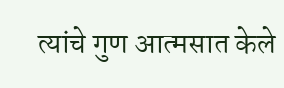त्यांचे गुण आत्मसात केले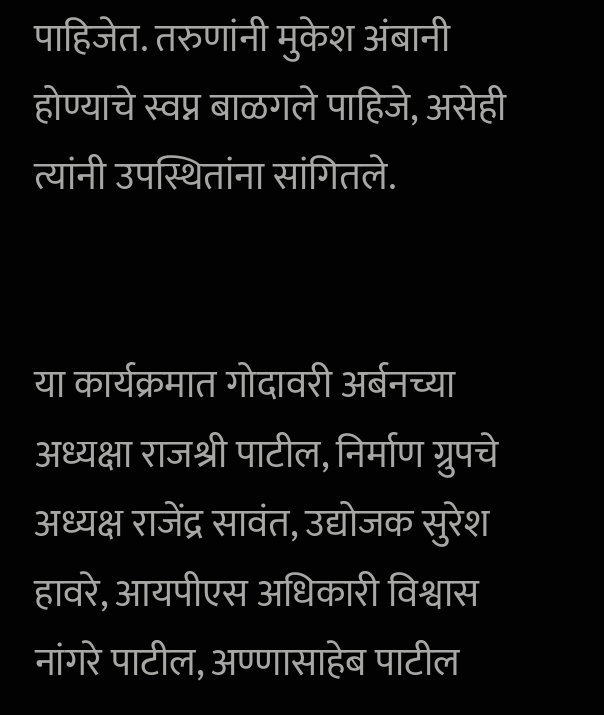पाहिजेत. तरुणांनी मुकेश अंबानी होण्याचे स्वप्न बाळगले पाहिजे, असेही त्यांनी उपस्थितांना सांगितले.


या कार्यक्रमात गोदावरी अर्बनच्या अध्यक्षा राजश्री पाटील, निर्माण ग्रुपचे अध्यक्ष राजेंद्र सावंत, उद्योजक सुरेश हावरे, आयपीएस अधिकारी विश्वास नांगरे पाटील, अण्णासाहेब पाटील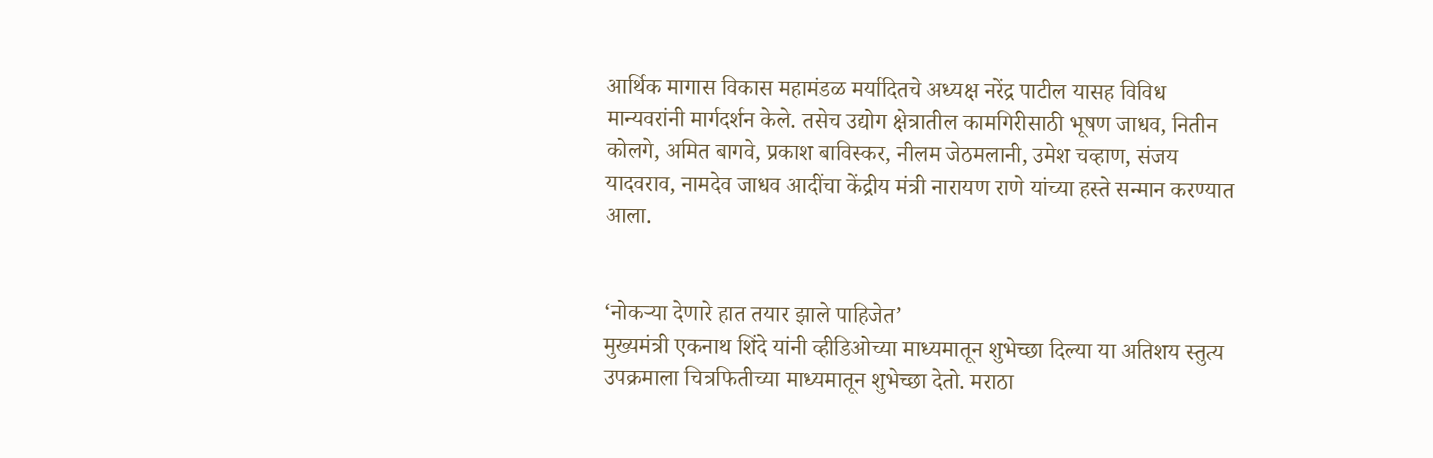आर्थिक मागास विकास महामंडळ मर्यादितचे अध्यक्ष नरेंद्र पाटील यासह विविध मान्यवरांनी मार्गदर्शन केले. तसेच उद्योग क्षेत्रातील कामगिरीसाठी भूषण जाधव, नितीन कोलगे, अमित बागवे, प्रकाश बाविस्कर, नीलम जेठमलानी, उमेश चव्हाण, संजय यादवराव, नामदेव जाधव आदींचा केंद्रीय मंत्री नारायण राणे यांच्या हस्ते सन्मान करण्यात आला.


‘नोकऱ्या देणारे हात तयार झाले पाहिजेत’
मुख्यमंत्री एकनाथ शिंदे यांनी व्हीडिओच्या माध्यमातून शुभेच्छा दिल्या या अतिशय स्तुत्य उपक्रमाला चित्रफितीच्या माध्यमातून शुभेच्छा देतो. मराठा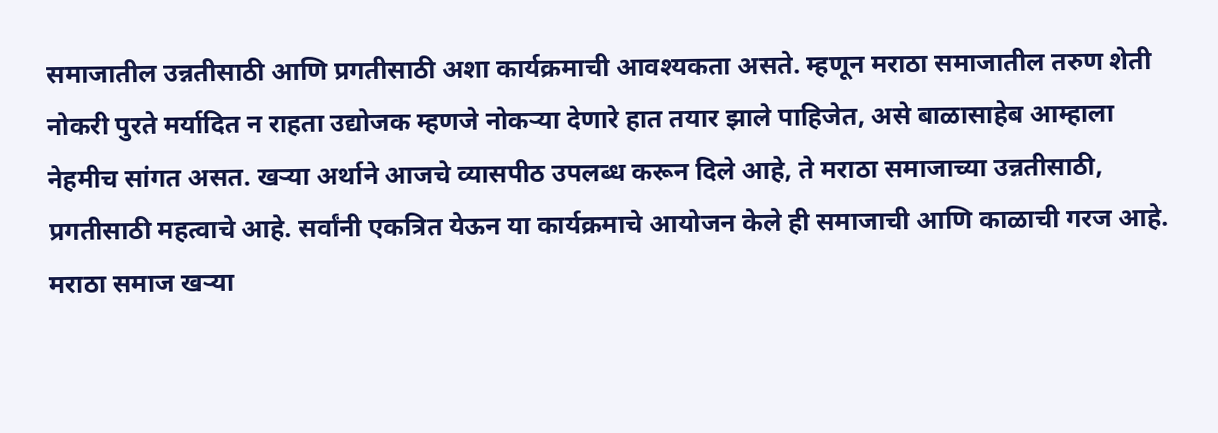समाजातील उन्नतीसाठी आणि प्रगतीसाठी अशा कार्यक्रमाची आवश्यकता असते. म्हणून मराठा समाजातील तरुण शेती नोकरी पुरते मर्यादित न राहता उद्योजक म्हणजे नोकऱ्या देणारे हात तयार झाले पाहिजेत, असे बाळासाहेब आम्हाला नेहमीच सांगत असत. खऱ्या अर्थाने आजचे व्यासपीठ उपलब्ध करून दिले आहे, ते मराठा समाजाच्या उन्नतीसाठी, प्रगतीसाठी महत्वाचे आहे. सर्वांनी एकत्रित येऊन या कार्यक्रमाचे आयोजन केले ही समाजाची आणि काळाची गरज आहे. मराठा समाज खऱ्या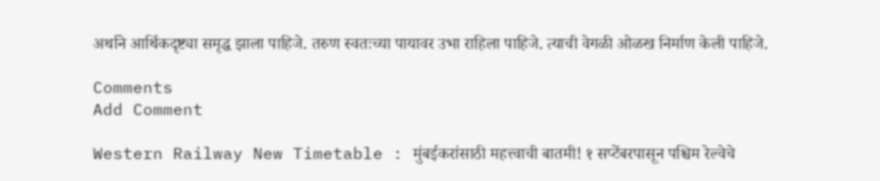अर्थाने आर्थिकदृष्ट्या समृद्ध झाला पाहिजे. तरुण स्वतःच्या पायावर उभा राहिला पाहिजे. त्याची वेगळी ओळख निर्माण केली पाहिजे.

Comments
Add Comment

Western Railway New Timetable : मुंबईकरांसाठी महत्त्वाची बातमी! १ सप्टेंबरपासून पश्चिम रेल्वेचे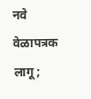नवे वेळापत्रक लागू;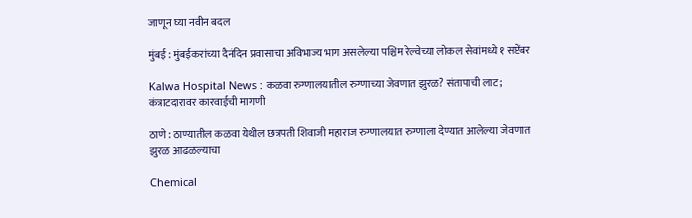जाणून घ्या नवीन बदल

मुंबई : मुंबईकरांच्या दैनंदिन प्रवासाचा अविभाज्य भाग असलेल्या पश्चिम रेल्वेच्या लोकल सेवांमध्ये १ सप्टेंबर

Kalwa Hospital News : कळवा रुग्णालयातील रुग्णाच्या जेवणात झुरळ? संतापाची लाट; कंत्राटदारावर कारवाईची मागणी

ठाणे : ठाण्यातील कळवा येथील छत्रपती शिवाजी महाराज रुग्णालयात रुग्णाला देण्यात आलेल्या जेवणात झुरळ आढळल्याचा

Chemical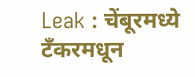Leak : चेंबूरमध्ये टँकरमधून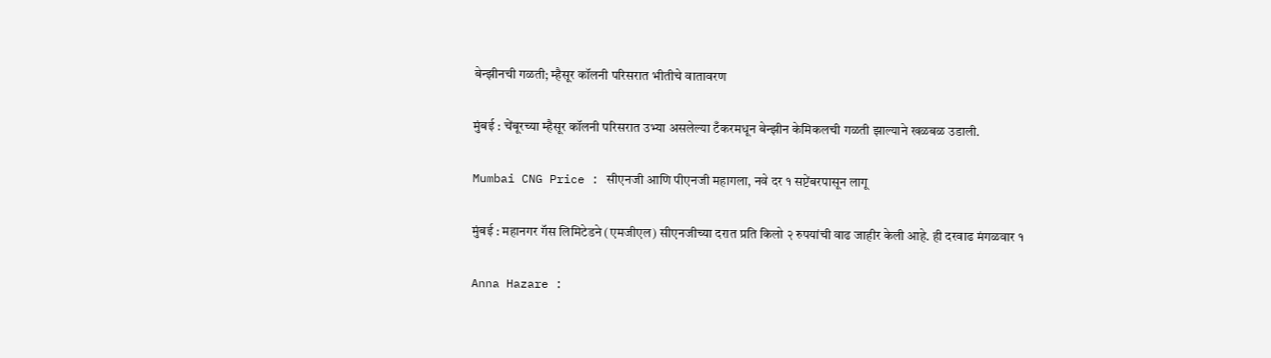बेन्झीनची गळती; म्हैसूर कॉलनी परिसरात भीतीचे वातावरण

मुंबई : चेंबूरच्या म्हैसूर कॉलनी परिसरात उभ्या असलेल्या टँकरमधून बेन्झीन केमिकलची गळती झाल्याने खळबळ उडाली.

Mumbai CNG Price : सीएनजी आणि पीएनजी महागला, नवे दर १ सप्टेंबरपासून लागू

मुंबई : महानगर गॅस लिमिटेडने (एमजीएल) सीएनजीच्या दरात प्रति किलो २ रुपयांची वाढ जाहीर केली आहे. ही दरवाढ मंगळवार १

Anna Hazare :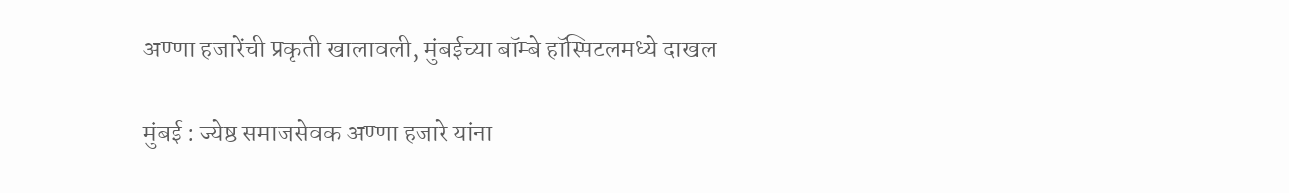अण्णा हजारेंची प्रकृती खालावली, मुंबईच्या बॉम्बे हॉस्पिटलमध्ये दाखल

मुंबई : ज्येष्ठ समाजसेवक अण्णा हजारे यांना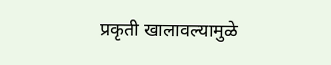प्रकृती खालावल्यामुळे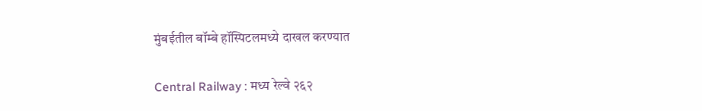मुंबईतील बॉम्बे हॉस्पिटलमध्ये दाखल करण्यात

Central Railway : मध्य रेल्वे २६२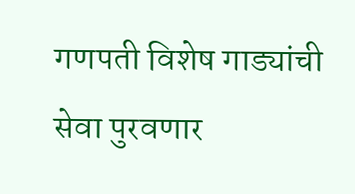गणपती विशेष गाड्यांची सेवा पुरवणार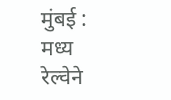मुंबई : मध्य रेल्वेने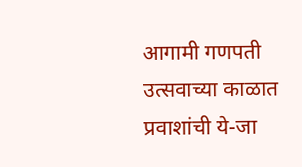आगामी गणपती उत्सवाच्या काळात प्रवाशांची ये-जा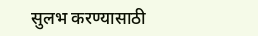सुलभ करण्यासाठी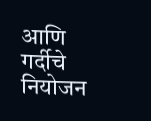आणि गर्दीचे नियोजन